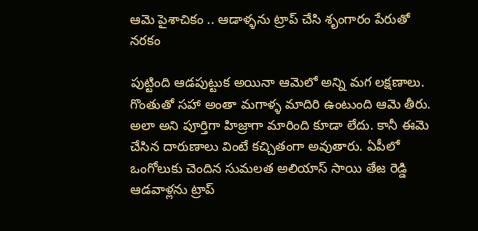ఆమె పైశాచికం .. ఆడాళ్ళను ట్రాప్ చేసి శృంగారం పేరుతో నరకం

పుట్టింది ఆడపుట్టుక అయినా ఆమెలో అన్ని మగ లక్షణాలు. గొంతుతో సహా అంతా మగాళ్ళ మాదిరి ఉంటుంది ఆమె తీరు. అలా అని పూర్తిగా హిజ్రాగా మారింది కూడా లేదు. కానీ ఈమె చేసిన దారుణాలు వింటే కచ్చితంగా అవుతారు. ఏపీలో ఒంగోలుకు చెందిన సుమలత అలియాస్ సాయి తేజ రెడ్డి ఆడవాళ్లను ట్రాప్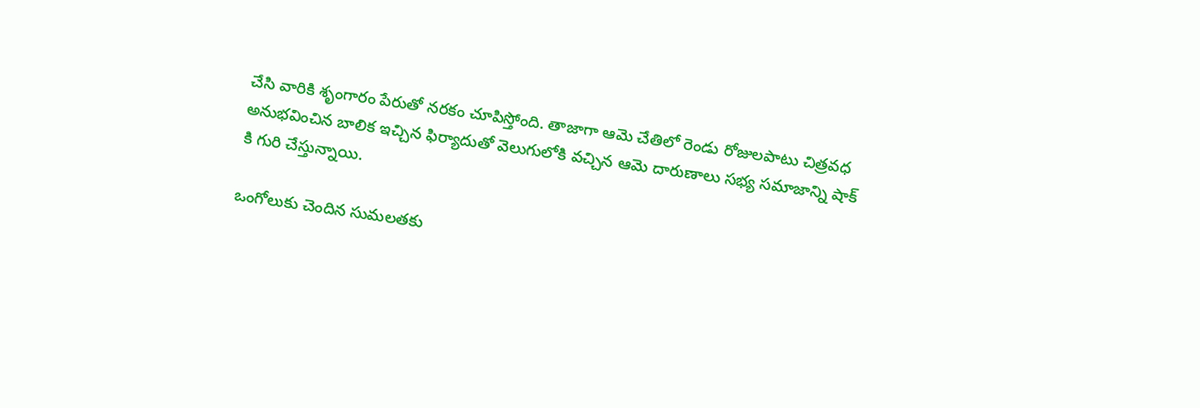చేసి వారికి శృంగారం పేరుతో నరకం చూపిస్తోంది. తాజాగా ఆమె చేతిలో రెండు రోజులపాటు చిత్రవధ అనుభవించిన బాలిక ఇచ్చిన ఫిర్యాదుతో వెలుగులోకి వచ్చిన ఆమె దారుణాలు సభ్య సమాజాన్ని షాక్ కి గురి చేస్తున్నాయి.

ఒంగోలుకు చెందిన సుమలతకు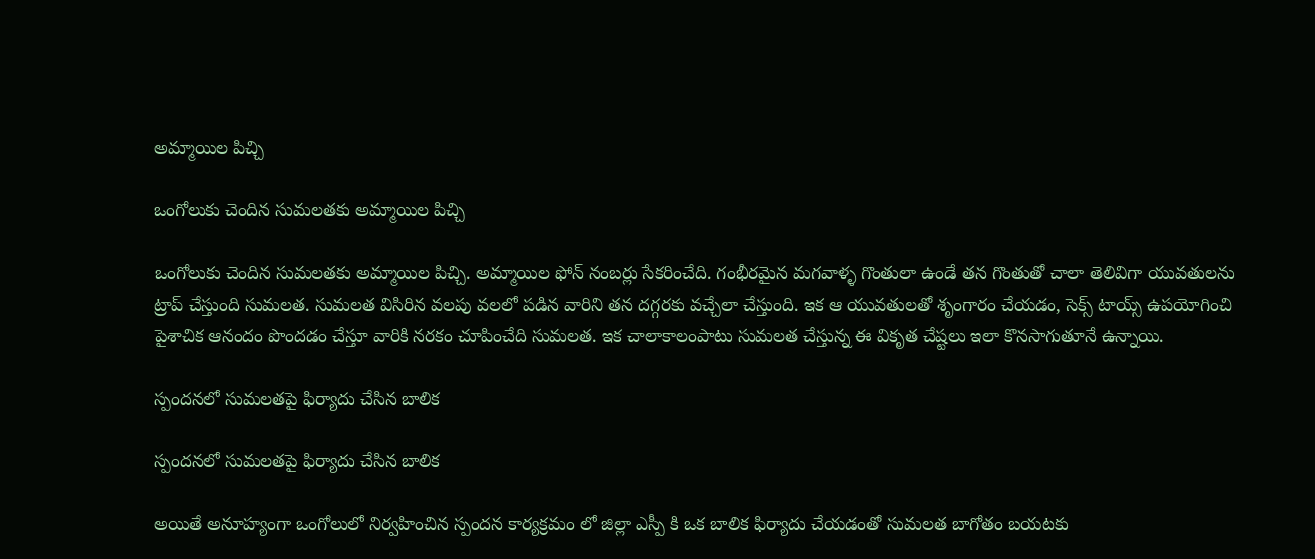అమ్మాయిల పిచ్చి

ఒంగోలుకు చెందిన సుమలతకు అమ్మాయిల పిచ్చి

ఒంగోలుకు చెందిన సుమలతకు అమ్మాయిల పిచ్చి. అమ్మాయిల ఫోన్‌ నంబర్లు సేకరించేది. గంభీరమైన మగవాళ్ళ గొంతులా ఉండే తన గొంతుతో చాలా తెలివిగా యువతులను ట్రాప్ చేస్తుంది సుమలత. సుమలత విసిరిన వలపు వలలో పడిన వారిని తన దగ్గరకు వచ్చేలా చేస్తుంది. ఇక ఆ యువతులతో శృంగారం చేయడం, సెక్స్‌ టాయ్స్‌ ఉపయోగించి పైశాచిక ఆనందం పొందడం చేస్తూ వారికి నరకం చూపించేది సుమలత. ఇక చాలాకాలంపాటు సుమలత చేస్తున్న ఈ వికృత చేష్టలు ఇలా కొనసాగుతూనే ఉన్నాయి.

స్పందనలో సుమలతపై ఫిర్యాదు చేసిన బాలిక

స్పందనలో సుమలతపై ఫిర్యాదు చేసిన బాలిక

అయితే అనూహ్యంగా ఒంగోలులో నిర్వహించిన స్పందన కార్యక్రమం లో జిల్లా ఎస్పీ కి ఒక బాలిక ఫిర్యాదు చేయడంతో సుమలత బాగోతం బయటకు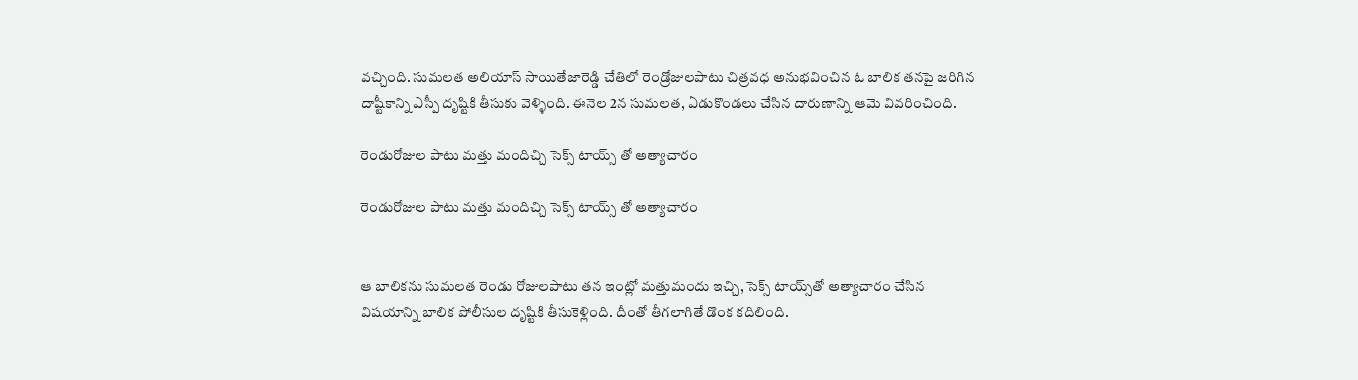వచ్చింది. సుమలత అలియాస్‌ సాయితేజారెడ్డి చేతిలో రెండ్రోజులపాటు చిత్రవధ అనుభవించిన ఓ బాలిక తనపై జరిగిన దాష్టీకాన్ని ఎస్పీ దృష్టికి తీసుకు వెళ్ళింది. ఈనెల 2న సుమలత, ఏడుకొండలు చేసిన దారుణాన్ని ఆమె వివరించింది.

రెండురోజుల పాటు మత్తు మందిచ్చి సెక్స్ టాయ్స్ తో అత్యాచారం

రెండురోజుల పాటు మత్తు మందిచ్చి సెక్స్ టాయ్స్ తో అత్యాచారం


ఆ బాలికను సుమలత రెండు రోజులపాటు తన ఇంట్లో మత్తుమందు ఇచ్చి, సెక్స్‌ టాయ్స్‌తో అత్యాచారం చేసిన విషయాన్ని బాలిక పోలీసుల దృష్టికి తీసుకెళ్లింది. దీంతో తీగలాగితే డొంక కదిలింది.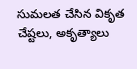సుమలత చేసిన వికృత చేష్టలు, అకృత్యాలు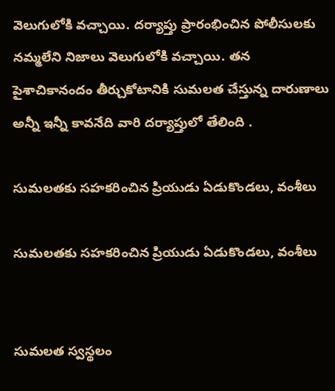వెలుగులోకి వచ్చాయి. దర్యాప్తు ప్రారంభించిన పోలీసులకు నమ్మలేని నిజాలు వెలుగులోకి వచ్చాయి. తన పైశాచికానందం తీర్చుకోటానికి సుమలత చేస్తున్న దారుణాలు అన్నీ ఇన్నీ కావనేది వారి దర్యాప్తులో తేలింది .

సుమలతకు సహకరించిన ప్రియుడు ఏడుకొండలు, వంశీలు

సుమలతకు సహకరించిన ప్రియుడు ఏడుకొండలు, వంశీలు


సుమలత స్వస్థలం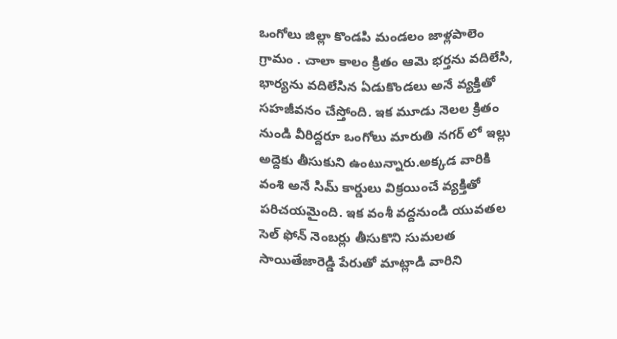ఒంగోలు జిల్లా కొండపి మండలం జాళ్లపాలెం గ్రామం . చాలా కాలం క్రితం ఆమె భర్తను వదిలేసి, భార్యను వదిలేసిన ఏడుకొండలు అనే వ్యక్తితో సహజీవనం చేస్తోంది. ఇక మూడు నెలల క్రితం నుండి వీరిద్దరూ ఒంగోలు మారుతి నగర్ లో ఇల్లు అద్దెకు తీసుకుని ఉంటున్నారు.అక్కడ వారికి వంశి అనే సిమ్ కార్డులు విక్రయించే వ్యక్తితో పరిచయమైంది. ఇక వంశీ వద్దనుండి యువతల సెల్ ఫోన్ నెంబర్లు తీసుకొని సుమలత సాయితేజారెడ్డి పేరుతో మాట్లాడి వారిని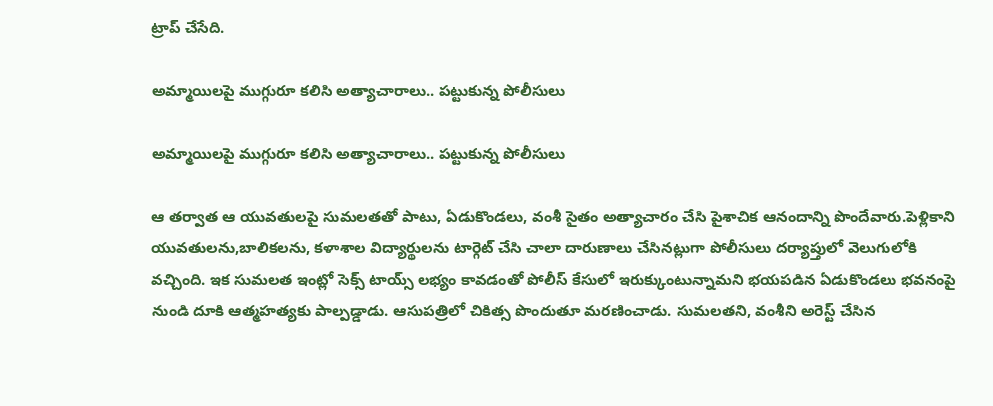ట్రాప్ చేసేది.

అమ్మాయిలపై ముగ్గురూ కలిసి అత్యాచారాలు.. పట్టుకున్న పోలీసులు

అమ్మాయిలపై ముగ్గురూ కలిసి అత్యాచారాలు.. పట్టుకున్న పోలీసులు

ఆ తర్వాత ఆ యువతులపై సుమలతతో పాటు, ఏడుకొండలు, వంశీ సైతం అత్యాచారం చేసి పైశాచిక ఆనందాన్ని పొందేవారు.పెళ్లికాని యువతులను,బాలికలను, కళాశాల విద్యార్థులను టార్గెట్ చేసి చాలా దారుణాలు చేసినట్లుగా పోలీసులు దర్యాప్తులో వెలుగులోకి వచ్చింది. ఇక సుమలత ఇంట్లో సెక్స్ టాయ్స్ లభ్యం కావడంతో పోలీస్ కేసులో ఇరుక్కుంటున్నామని భయపడిన ఏడుకొండలు భవనంపై నుండి దూకి ఆత్మహత్యకు పాల్పడ్డాడు. ఆసుపత్రిలో చికిత్స పొందుతూ మరణించాడు. సుమలతని, వంశీని అరెస్ట్ చేసిన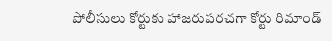పోలీసులు కోర్టుకు హాజరుపరచగా కోర్టు రిమాండ్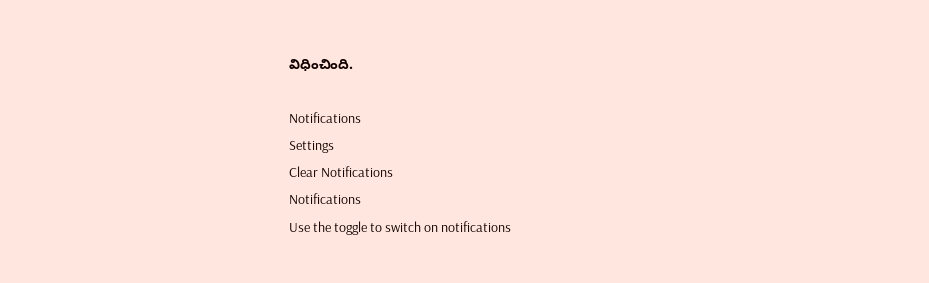విధించింది.

Notifications
Settings
Clear Notifications
Notifications
Use the toggle to switch on notifications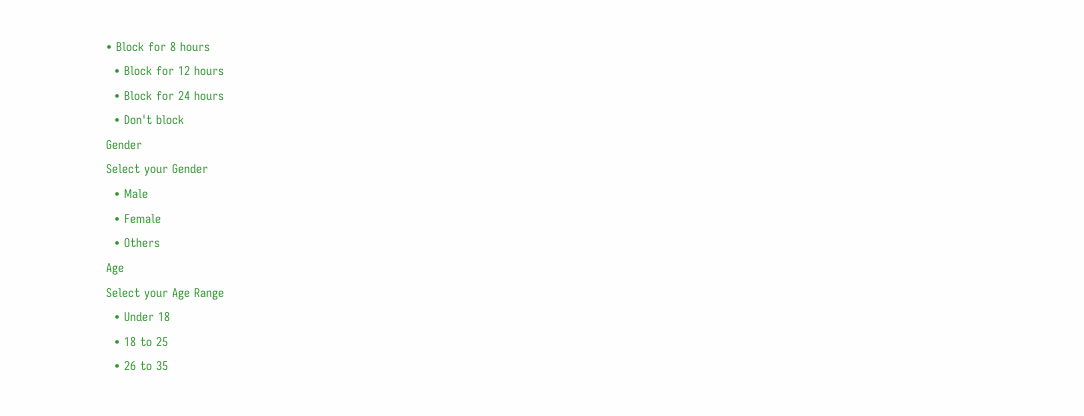• Block for 8 hours
  • Block for 12 hours
  • Block for 24 hours
  • Don't block
Gender
Select your Gender
  • Male
  • Female
  • Others
Age
Select your Age Range
  • Under 18
  • 18 to 25
  • 26 to 35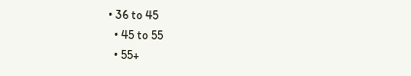• 36 to 45
  • 45 to 55
  • 55+